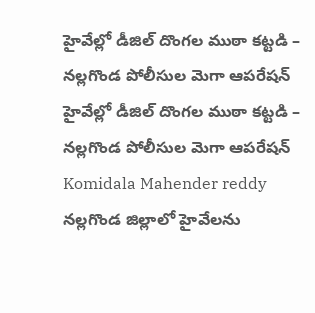హైవేల్లో డీజిల్ దొంగల ముఠా కట్టడి – నల్లగొండ పోలీసుల మెగా ఆపరేషన్
హైవేల్లో డీజిల్ దొంగల ముఠా కట్టడి – నల్లగొండ పోలీసుల మెగా ఆపరేషన్
Komidala Mahender reddy
నల్లగొండ జిల్లాలో హైవేలను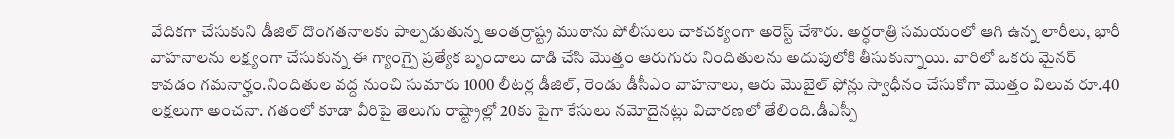వేదికగా చేసుకుని డీజిల్ దొంగతనాలకు పాల్పడుతున్న అంతర్రాష్ట్ర ముఠాను పోలీసులు చాకచక్యంగా అరెస్ట్ చేశారు. అర్ధరాత్రి సమయంలో ఆగి ఉన్న లారీలు, భారీ వాహనాలను లక్ష్యంగా చేసుకున్న ఈ గ్యాంగ్పై ప్రత్యేక బృందాలు దాడి చేసి మొత్తం ఆరుగురు నిందితులను అదుపులోకి తీసుకున్నాయి. వారిలో ఒకరు మైనర్ కావడం గమనార్హం.నిందితుల వద్ద నుంచి సుమారు 1000 లీటర్ల డీజిల్, రెండు డీసీఎం వాహనాలు, ఆరు మొబైల్ ఫోన్లు స్వాధీనం చేసుకోగా మొత్తం విలువ రూ.40 లక్షలుగా అంచనా. గతంలో కూడా వీరిపై తెలుగు రాష్ట్రాల్లో 20కు పైగా కేసులు నమోదైనట్లు విచారణలో తేలింది.డీఎస్పీ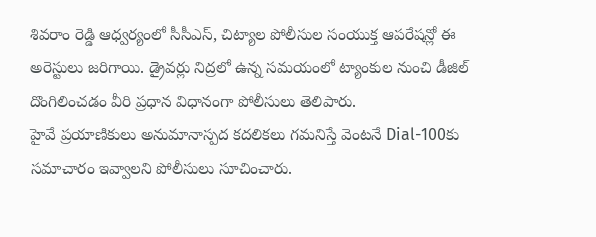శివరాం రెడ్డి ఆధ్వర్యంలో సీసీఎస్, చిట్యాల పోలీసుల సంయుక్త ఆపరేషన్లో ఈ అరెస్టులు జరిగాయి. డ్రైవర్లు నిద్రలో ఉన్న సమయంలో ట్యాంకుల నుంచి డీజిల్ దొంగిలించడం వీరి ప్రధాన విధానంగా పోలీసులు తెలిపారు.
హైవే ప్రయాణికులు అనుమానాస్పద కదలికలు గమనిస్తే వెంటనే Dial-100కు సమాచారం ఇవ్వాలని పోలీసులు సూచించారు.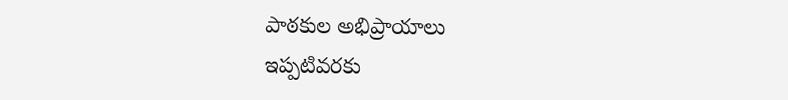పాఠకుల అభిప్రాయాలు
ఇప్పటివరకు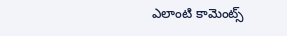ఎలాంటి కామెంట్స్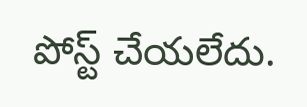పోస్ట్ చేయలేదు.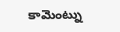కామెంట్ను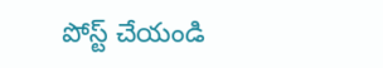పోస్ట్ చేయండి